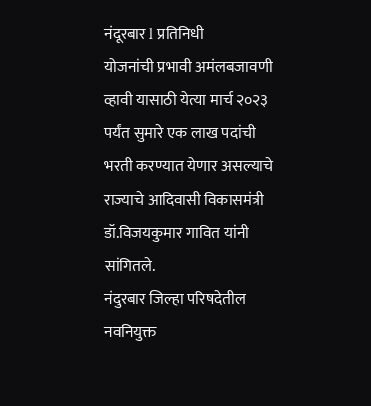नंदूरबार l प्रतिनिधी
योजनांची प्रभावी अमंलबजावणी व्हावी यासाठी येत्या मार्च २०२३ पर्यंत सुमारे एक लाख पदांची भरती करण्यात येणार असल्याचे राज्याचे आदिवासी विकासमंत्री डॉ.विजयकुमार गावित यांनी सांगितले.
नंदुरबार जिल्हा परिषदेतील नवनियुक्त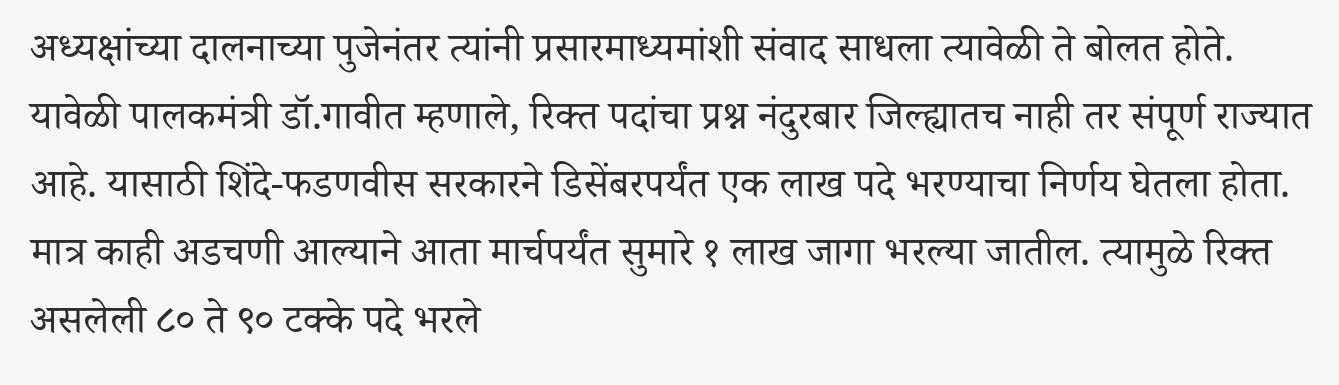अध्यक्षांच्या दालनाच्या पुजेनंतर त्यांनी प्रसारमाध्यमांशी संवाद साधला त्यावेळी ते बोलत होते.
यावेळी पालकमंत्री डॉ.गावीत म्हणाले, रिक्त पदांचा प्रश्न नंदुरबार जिल्ह्यातच नाही तर संपूर्ण राज्यात आहे. यासाठी शिंदे-फडणवीस सरकारने डिसेंबरपर्यंत एक लाख पदे भरण्याचा निर्णय घेतला होता. मात्र काही अडचणी आल्याने आता मार्चपर्यंत सुमारे १ लाख जागा भरल्या जातील. त्यामुळे रिक्त असलेली ८० ते ९० टक्के पदे भरले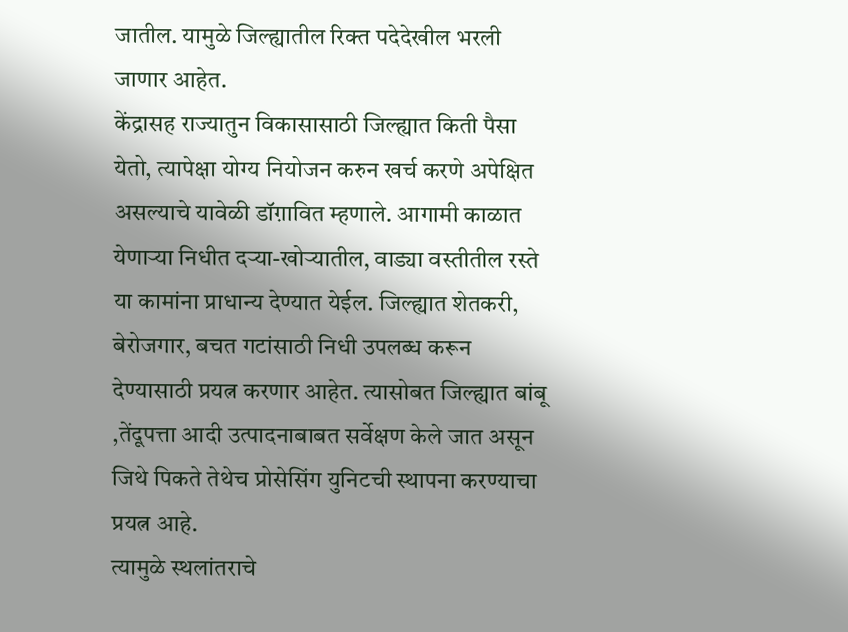जातील. यामुळे जिल्ह्यातील रिक्त पदेदेखील भरली जाणार आहेत.
केंद्रासह राज्यातुन विकासासाठी जिल्ह्यात किती पैसा येतो, त्यापेक्षा योग्य नियोजन करुन खर्च करणे अपेक्षित असल्याचे यावेळी डॉग़ावित म्हणाले. आगामी काळात येणाऱ्या निधीत दऱ्या-खोऱ्यातील, वाड्या वस्तीतील रस्ते या कामांना प्राधान्य देण्यात येईल. जिल्ह्यात शेतकरी, बेरोजगार, बचत गटांसाठी निधी उपलब्ध करून देण्यासाठी प्रयत्न करणार आहेत. त्यासोबत जिल्ह्यात बांबू ,तेंदूपत्ता आदी उत्पादनाबाबत सर्वेक्षण केले जात असून जिथे पिकते तेथेच प्रोसेसिंग युनिटची स्थापना करण्याचा प्रयत्न आहे.
त्यामुळे स्थलांतराचे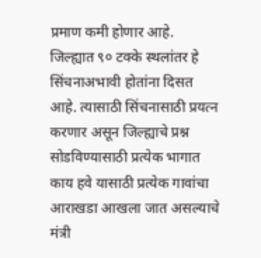प्रमाण कमी होणार आहे. जिल्ह्यात ९० टक्के स्थलांतर हे सिंचनाअभावी होतांना दिसत आहे. त्यासाठी सिंचनासाठी प्रयत्न करणार असून जिल्ह्याचे प्रश्न सोडविण्यासाठी प्रत्येक भागात काय हवे यासाठी प्रत्येक गावांचा आराखडा आखला जात असल्याचे मंत्री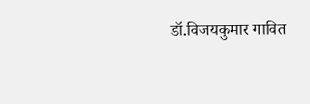डॉ.विजयकुमार गावित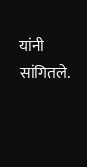यांनी सांगितले.